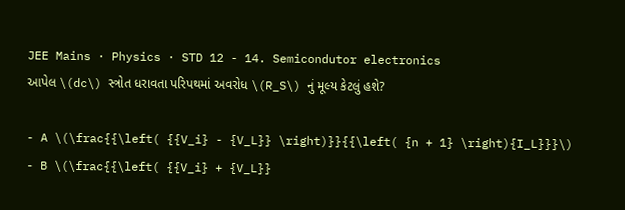JEE Mains · Physics · STD 12 - 14. Semicondutor electronics
આપેલ \(dc\) સ્ત્રોત ધરાવતા પરિપથમાં અવરોધ \(R_S\) નું મૂલ્ય કેટલું હશે?

- A \(\frac{{\left( {{V_i} - {V_L}} \right)}}{{\left( {n + 1} \right){I_L}}}\)
- B \(\frac{{\left( {{V_i} + {V_L}}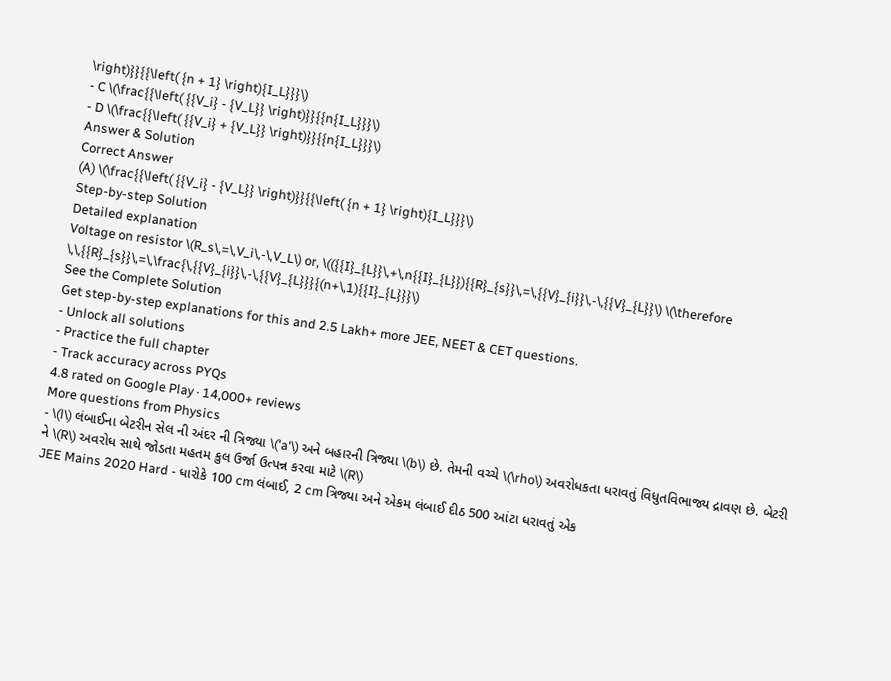\right)}}{{\left( {n + 1} \right){I_L}}}\)
- C \(\frac{{\left( {{V_i} - {V_L}} \right)}}{{n{I_L}}}\)
- D \(\frac{{\left( {{V_i} + {V_L}} \right)}}{{n{I_L}}}\)
Answer & Solution
Correct Answer
(A) \(\frac{{\left( {{V_i} - {V_L}} \right)}}{{\left( {n + 1} \right){I_L}}}\)
Step-by-step Solution
Detailed explanation
Voltage on resistor \(R_s\,=\,V_i\,-\,V_L\) or, \(({{I}_{L}}\,+\,n{{I}_{L}}){{R}_{s}}\,=\,{{V}_{i}}\,-\,{{V}_{L}}\) \(\therefore \,\,{{R}_{s}}\,=\,\frac{\,{{V}_{i}}\,-\,{{V}_{L}}}{(n+\,1){{I}_{L}}}\)
See the Complete Solution
Get step-by-step explanations for this and 2.5 Lakh+ more JEE, NEET & CET questions.
- Unlock all solutions
- Practice the full chapter
- Track accuracy across PYQs
4.8 rated on Google Play · 14,000+ reviews
More questions from Physics
- \(l\) લંબાઈના બેટરીન સેલ ની અંદર ની ત્રિજ્યા \('a'\) અને બહારની ત્રિજ્યા \(b\) છે. તેમની વચ્ચે \(\rho\) અવરોધકતા ધરાવતું વિધુતવિભાજ્ય દ્રાવણ છે. બેટરી ને \(R\) અવરોધ સાથે જોડતા મહતમ કુલ ઉર્જા ઉત્પન્ન કરવા માટે \(R\)
JEE Mains 2020 Hard - ધારોકે 100 cm લંબાઈ, 2 cm ત્રિજ્યા અને એકમ લંબાઈ દીઠ 500 આંટા ધરાવતું એક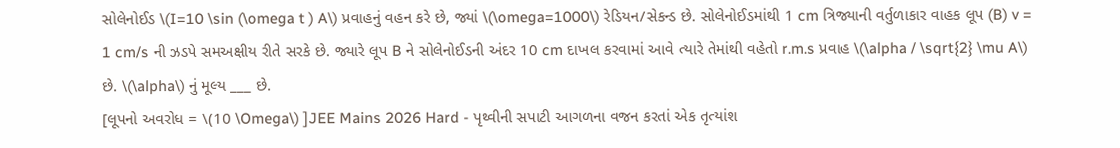સોલેનોઈડ \(I=10 \sin (\omega t ) A\) પ્રવાહનું વહન કરે છે, જ્યાં \(\omega=1000\) રેડિયન/સેકન્ડ છે. સોલેનોઈડમાંથી 1 cm ત્રિજ્યાની વર્તુળાકાર વાહક લૂપ (B) v = 1 cm/s ની ઝડપે સમઅક્ષીય રીતે સરકે છે. જ્યારે લૂપ B ને સોલેનોઈડની અંદર 10 cm દાખલ કરવામાં આવે ત્યારે તેમાંથી વહેતો r.m.s પ્રવાહ \(\alpha / \sqrt{2} \mu A\) છે. \(\alpha\) નું મૂલ્ય ___ છે.
[લૂપનો અવરોધ = \(10 \Omega\) ]JEE Mains 2026 Hard - પૃથ્વીની સપાટી આગળના વજન કરતાં એક તૃત્યાંશ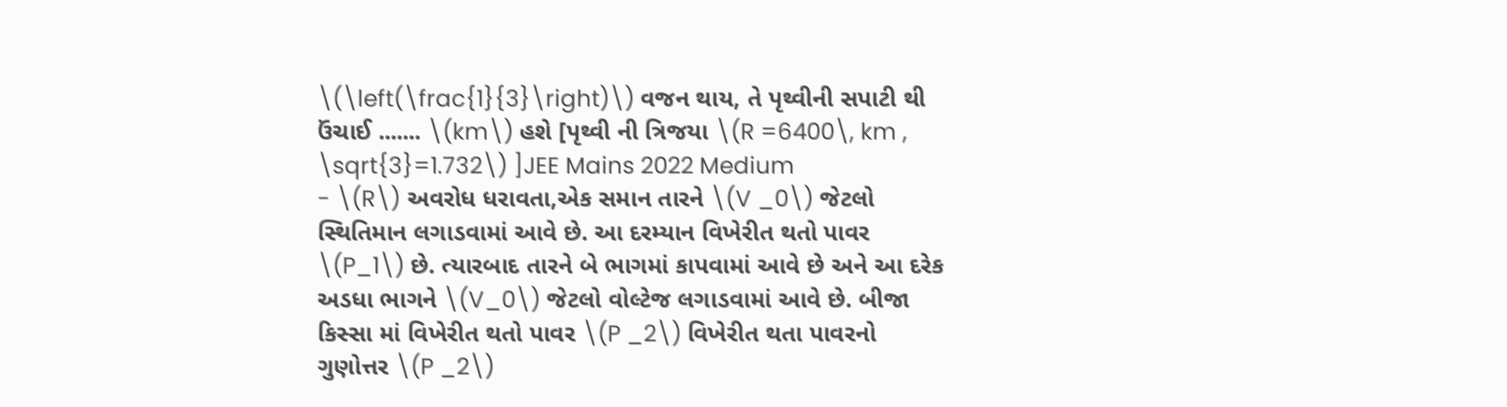\(\left(\frac{1}{3}\right)\) વજન થાય, તે પૃથ્વીની સપાટી થી ઉંચાઈ ....... \(km\) હશે [પૃથ્વી ની ત્રિજયા \(R =6400\, km , \sqrt{3}=1.732\) ]JEE Mains 2022 Medium
- \(R\) અવરોધ ધરાવતા,એક સમાન તારને \(V _0\) જેટલો સ્થિતિમાન લગાડવામાં આવે છે. આ દરમ્યાન વિખેરીત થતો પાવર \(P_1\) છે. ત્યારબાદ તારને બે ભાગમાં કાપવામાં આવે છે અને આ દરેક અડધા ભાગને \(V_0\) જેટલો વોલ્ટેજ લગાડવામાં આવે છે. બીજા કિસ્સા માં વિખેરીત થતો પાવર \(P _2\) વિખેરીત થતા પાવરનો ગુણોત્તર \(P _2\)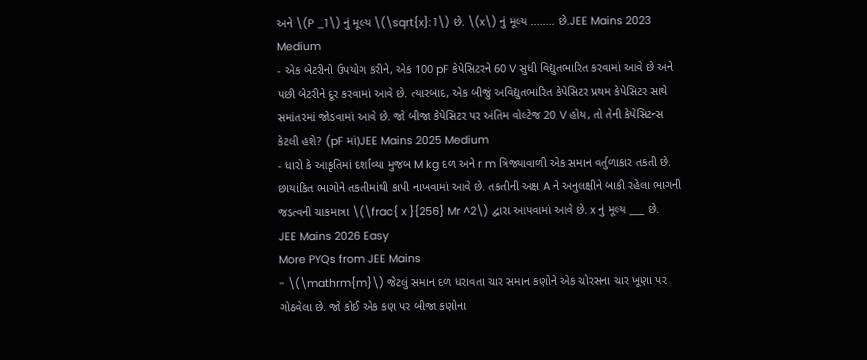અને \(P _1\) નું મૂલ્ય \(\sqrt{x}: 1\) છે. \(x\) નું મૂલ્ય ........ છે.JEE Mains 2023 Medium
- એક બેટરીનો ઉપયોગ કરીને, એક 100 pF કેપેસિટરને 60 V સુધી વિદ્યુતભારિત કરવામાં આવે છે અને પછી બેટરીને દૂર કરવામાં આવે છે. ત્યારબાદ, એક બીજું અવિદ્યુતભારિત કેપેસિટર પ્રથમ કેપેસિટર સાથે સમાંતરમાં જોડવામાં આવે છે. જો બીજા કેપેસિટર પર અંતિમ વોલ્ટેજ 20 V હોય, તો તેની કેપેસિટન્સ કેટલી હશે? (pF માં)JEE Mains 2025 Medium
- ધારો કે આકૃતિમાં દર્શાવ્યા મુજબ M kg દળ અને r m ત્રિજ્યાવાળી એક સમાન વર્તુળાકાર તકતી છે. છાયાંકિત ભાગોને તકતીમાંથી કાપી નાખવામાં આવે છે. તકતીની અક્ષ A ને અનુલક્ષીને બાકી રહેલા ભાગની જડત્વની ચાકમાત્રા \(\frac{ x }{256} Mr ^2\) દ્વારા આપવામાં આવે છે. x નું મૂલ્ય ___ છે.
JEE Mains 2026 Easy
More PYQs from JEE Mains
- \(\mathrm{m}\) જેટલું સમાન દળ ધરાવતા ચાર સમાન કણોને એક ચોરસના ચાર ખૂણા પર ગોઠવેલા છે. જો કોઈ એક કણ પર બીજા કણોના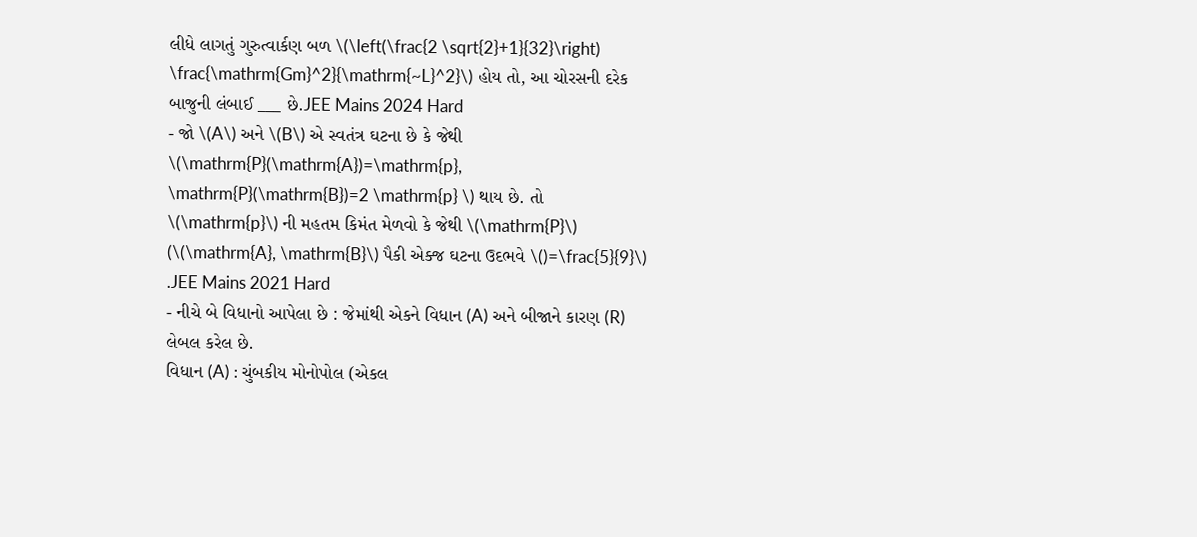લીધે લાગતું ગુરુત્વાર્કણ બળ \(\left(\frac{2 \sqrt{2}+1}{32}\right) \frac{\mathrm{Gm}^2}{\mathrm{~L}^2}\) હોય તો, આ ચોરસની દરેક બાજુની લંબાઈ ___ છે.JEE Mains 2024 Hard
- જો \(A\) અને \(B\) એ સ્વતંત્ર ઘટના છે કે જેથી \(\mathrm{P}(\mathrm{A})=\mathrm{p}, \mathrm{P}(\mathrm{B})=2 \mathrm{p} \) થાય છે. તો \(\mathrm{p}\) ની મહતમ કિમંત મેળવો કે જેથી \(\mathrm{P}\) (\(\mathrm{A}, \mathrm{B}\) પૈકી એક્જ ઘટના ઉદભવે \()=\frac{5}{9}\) .JEE Mains 2021 Hard
- નીચે બે વિધાનો આપેલા છે : જેમાંથી એકને વિધાન (A) અને બીજાને કારણ (R) લેબલ કરેલ છે.
વિધાન (A) : ચુંબકીય મોનોપોલ (એકલ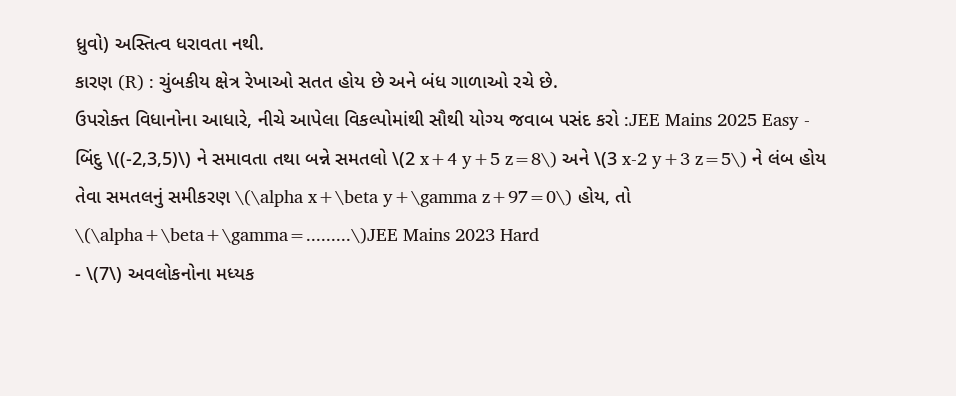ધ્રુવો) અસ્તિત્વ ધરાવતા નથી.
કારણ (R) : ચુંબકીય ક્ષેત્ર રેખાઓ સતત હોય છે અને બંધ ગાળાઓ રચે છે.
ઉપરોક્ત વિધાનોના આધારે, નીચે આપેલા વિકલ્પોમાંથી સૌથી યોગ્ય જવાબ પસંદ કરો :JEE Mains 2025 Easy - બિંદુ \((-2,3,5)\) ને સમાવતા તથા બન્ને સમતલો \(2 x+4 y+5 z=8\) અને \(3 x-2 y+3 z=5\) ને લંબ હોય તેવા સમતલનું સમીકરણ \(\alpha x+\beta y+\gamma z+97=0\) હોય, તો \(\alpha+\beta+\gamma=.........\)JEE Mains 2023 Hard
- \(7\) અવલોકનોના મધ્યક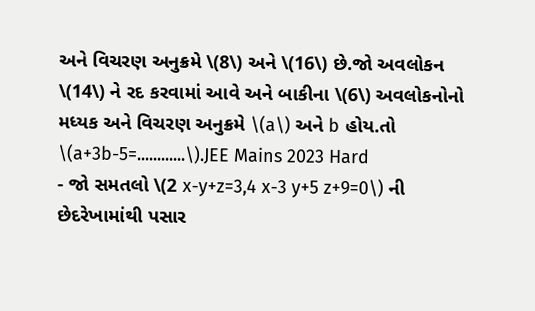અને વિચરણ અનુક્રમે \(8\) અને \(16\) છે.જો અવલોકન \(14\) ને રદ કરવામાં આવે અને બાકીના \(6\) અવલોકનોનો મધ્યક અને વિચરણ અનુક્રમે \(a\) અને b હોય.તો \(a+3b-5=............\).JEE Mains 2023 Hard
- જો સમતલો \(2 x-y+z=3,4 x-3 y+5 z+9=0\) ની છેદરેખામાંથી પસાર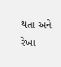થતા અને રેખા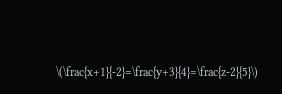\(\frac{x+1}{-2}=\frac{y+3}{4}=\frac{z-2}{5}\)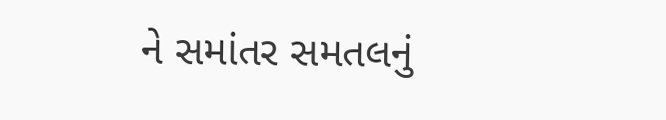ને સમાંતર સમતલનું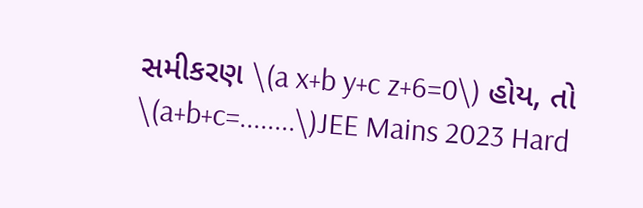સમીકરણ \(a x+b y+c z+6=0\) હોય, તો \(a+b+c=........\)JEE Mains 2023 Hard